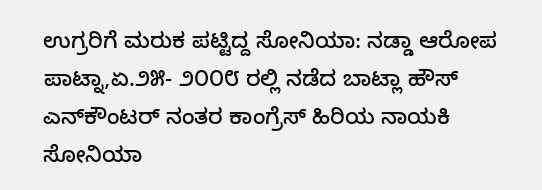ಉಗ್ರರಿಗೆ ಮರುಕ ಪಟ್ಟಿದ್ದ ಸೋನಿಯಾ: ನಡ್ಡಾ ಆರೋಪ
ಪಾಟ್ನಾ,ಏ.೨೫- ೨೦೦೮ ರಲ್ಲಿ ನಡೆದ ಬಾಟ್ಲಾ ಹೌಸ್ ಎನ್‌ಕೌಂಟರ್ ನಂತರ ಕಾಂಗ್ರೆಸ್ ಹಿರಿಯ ನಾಯಕಿ ಸೋನಿಯಾ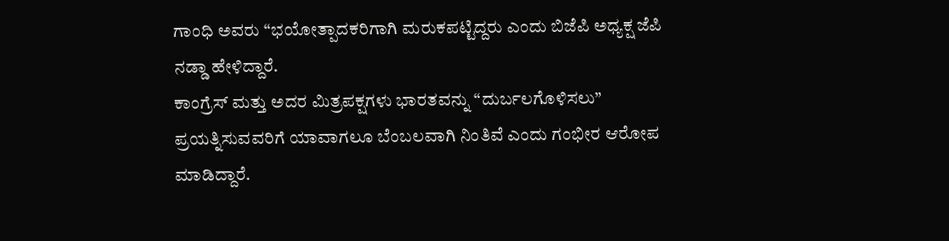ಗಾಂಧಿ ಅವರು “ಭಯೋತ್ಪಾದಕರಿಗಾಗಿ ಮರುಕಪಟ್ಟಿದ್ದರು ಎಂದು ಬಿಜೆಪಿ ಅಧ್ಯಕ್ಷ ಜೆಪಿ ನಡ್ಡಾ ಹೇಳಿದ್ದಾರೆ.
ಕಾಂಗ್ರೆಸ್ ಮತ್ತು ಅದರ ಮಿತ್ರಪಕ್ಷಗಳು ಭಾರತವನ್ನು “ದುರ್ಬಲಗೊಳಿಸಲು” ಪ್ರಯತ್ನಿಸುವವರಿಗೆ ಯಾವಾಗಲೂ ಬೆಂಬಲವಾಗಿ ನಿಂತಿವೆ ಎಂದು ಗಂಭೀರ ಆರೋಪ ಮಾಡಿದ್ದಾರೆ.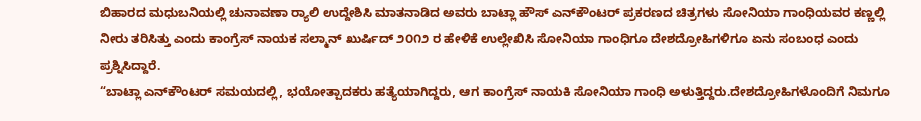ಬಿಹಾರದ ಮಧುಬನಿಯಲ್ಲಿ ಚುನಾವಣಾ ರ್‍ಯಾಲಿ ಉದ್ದೇಶಿಸಿ ಮಾತನಾಡಿದ ಅವರು ಬಾಟ್ಲಾ ಹೌಸ್ ಎನ್‌ಕೌಂಟರ್ ಪ್ರಕರಣದ ಚಿತ್ರಗಳು ಸೋನಿಯಾ ಗಾಂಧಿಯವರ ಕಣ್ಣಲ್ಲಿ ನೀರು ತರಿಸಿತ್ತು ಎಂದು ಕಾಂಗ್ರೆಸ್ ನಾಯಕ ಸಲ್ಮಾನ್ ಖುರ್ಷಿದ್ ೨೦೧೨ ರ ಹೇಳಿಕೆ ಉಲ್ಲೇಖಿಸಿ ಸೋನಿಯಾ ಗಾಂಧಿಗೂ ದೇಶದ್ರೋಹಿಗಳಿಗೂ ಏನು ಸಂಬಂಧ ಎಂದು ಪ್ರಶ್ನಿಸಿದ್ದಾರೆ.
“ಬಾಟ್ಲಾ ಎನ್‌ಕೌಂಟರ್ ಸಮಯದಲ್ಲಿ, ಭಯೋತ್ಪಾದಕರು ಹತ್ಯೆಯಾಗಿದ್ದರು, ಆಗ ಕಾಂಗ್ರೆಸ್ ನಾಯಕಿ ಸೋನಿಯಾ ಗಾಂಧಿ ಅಳುತ್ತಿದ್ದರು.ದೇಶದ್ರೋಹಿಗಳೊಂದಿಗೆ ನಿಮಗೂ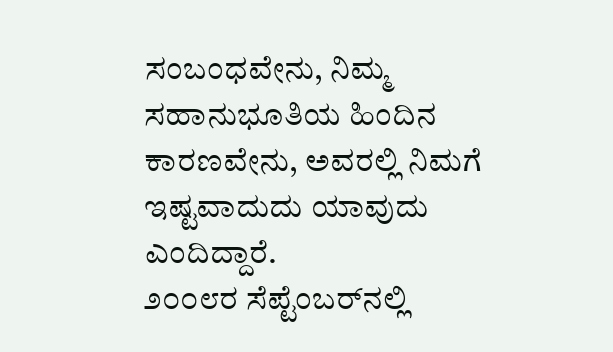ಸಂಬಂಧವೇನು, ನಿಮ್ಮ ಸಹಾನುಭೂತಿಯ ಹಿಂದಿನ ಕಾರಣವೇನು, ಅವರಲ್ಲಿ ನಿಮಗೆ ಇಷ್ಟವಾದುದು ಯಾವುದು ಎಂದಿದ್ದಾರೆ.
೨೦೦೮ರ ಸೆಪ್ಟೆಂಬರ್‌ನಲ್ಲಿ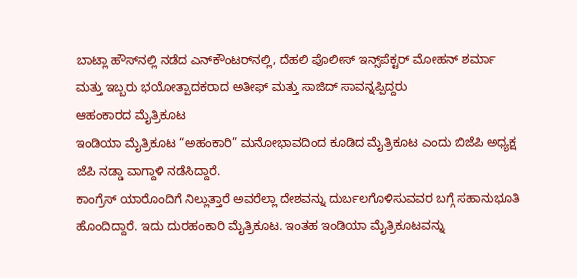ಬಾಟ್ಲಾ ಹೌಸ್‌ನಲ್ಲಿ ನಡೆದ ಎನ್‌ಕೌಂಟರ್‌ನಲ್ಲಿ, ದೆಹಲಿ ಪೊಲೀಸ್ ಇನ್ಸ್‌ಪೆಕ್ಟರ್ ಮೋಹನ್ ಶರ್ಮಾ ಮತ್ತು ಇಬ್ಬರು ಭಯೋತ್ಪಾದಕರಾದ ಅತೀಫ್ ಮತ್ತು ಸಾಜಿದ್ ಸಾವನ್ನಪ್ಪಿದ್ದರು
ಆಹಂಕಾರದ ಮೈತ್ರಿಕೂಟ
ಇಂಡಿಯಾ ಮೈತ್ರಿಕೂಟ “ಅಹಂಕಾರಿ” ಮನೋಭಾವದಿಂದ ಕೂಡಿದ ಮೈತ್ರಿಕೂಟ ಎಂದು ಬಿಜೆಪಿ ಅಧ್ಯಕ್ಷ ಜೆಪಿ ನಡ್ಡಾ ವಾಗ್ದಾಳಿ ನಡೆಸಿದ್ದಾರೆ.
ಕಾಂಗ್ರೆಸ್ ಯಾರೊಂದಿಗೆ ನಿಲ್ಲುತ್ತಾರೆ ಅವರೆಲ್ಲಾ ದೇಶವನ್ನು ದುರ್ಬಲಗೊಳಿಸುವವರ ಬಗ್ಗೆ ಸಹಾನುಭೂತಿ ಹೊಂದಿದ್ದಾರೆ. ಇದು ದುರಹಂಕಾರಿ ಮೈತ್ರಿಕೂಟ. ಇಂತಹ ಇಂಡಿಯಾ ಮೈತ್ರಿಕೂಟವನ್ನು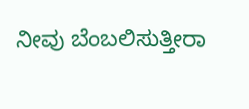ನೀವು ಬೆಂಬಲಿಸುತ್ತೀರಾ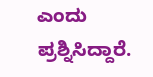ಎಂದು ಪ್ರಶ್ನಿಸಿದ್ದಾರೆ.